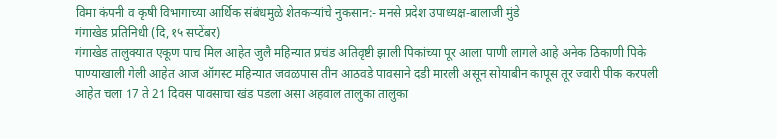विमा कंपनी व कृषी विभागाच्या आर्थिक संबंधमुळे शेतकऱ्यांचे नुकसान:- मनसे प्रदेश उपाध्यक्ष-बालाजी मुंडे
गंगाखेड प्रतिनिधी (दि,१५ सप्टेंबर)
गंगाखेड तालुक्यात एकूण पाच मिल आहेत जुलै महिन्यात प्रचंड अतिवृष्टी झाली पिकांच्या पूर आला पाणी लागले आहे अनेक ठिकाणी पिके पाण्याखाली गेली आहेत आज ऑगस्ट महिन्यात जवळपास तीन आठवडे पावसाने दडी मारली असून सोयाबीन कापूस तूर ज्वारी पीक करपली आहेत चला 17 ते 21 दिवस पावसाचा खंड पडला असा अहवाल तालुका तालुका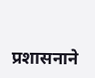प्रशासनाने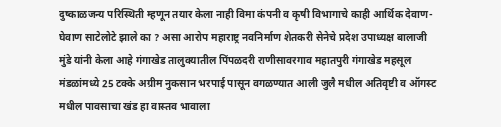दुष्काळजन्य परिस्थिती म्हणून तयार केला नाही विमा कंपनी व कृषी विभागाचे काही आर्थिक देवाण-घेवाण साटेलोटे झाले का ? असा आरोप महाराष्ट्र नवनिर्माण शेतकरी सेनेचे प्रदेश उपाध्यक्ष बालाजी मुंडे यांनी केला आहे गंगाखेड तालुक्यातील पिंपळदरी राणीसावरगाव महातपुरी गंगाखेड महसूल मंडळांमध्ये 25 टक्के अग्रीम नुकसान भरपाई पासून वगळण्यात आली जुलै मधील अतिवृष्टी व ऑगस्ट मधील पावसाचा खंड हा वास्तव भावाला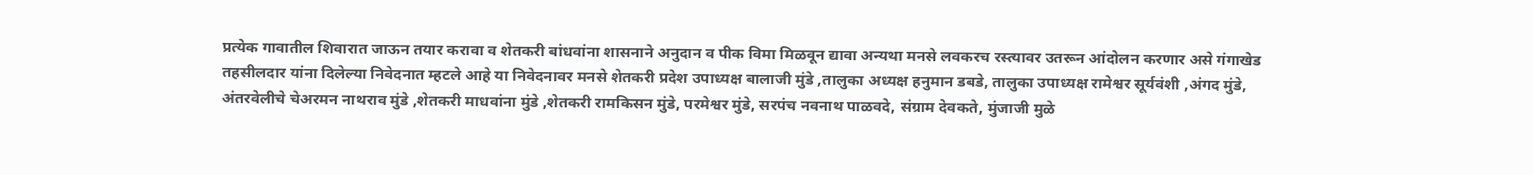प्रत्येक गावातील शिवारात जाऊन तयार करावा व शेतकरी बांधवांना शासनाने अनुदान व पीक विमा मिळवून द्यावा अन्यथा मनसे लवकरच रस्त्यावर उतरून आंदोलन करणार असे गंगाखेड तहसीलदार यांना दिलेल्या निवेदनात म्हटले आहे या निवेदनावर मनसे शेतकरी प्रदेश उपाध्यक्ष बालाजी मुंडे ,तालुका अध्यक्ष हनुमान डबडे, तालुका उपाध्यक्ष रामेश्वर सूर्यवंशी ,अंगद मुंडे, अंतरवेलीचे चेअरमन नाथराव मुंडे ,शेतकरी माधवांना मुंडे ,शेतकरी रामकिसन मुंडे, परमेश्वर मुंडे, सरपंच नवनाथ पाळवदे, संग्राम देवकते, मुंजाजी मुळे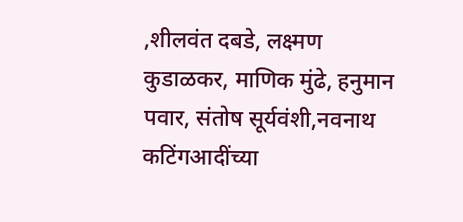,शीलवंत दबडे, लक्ष्मण कुडाळकर, माणिक मुंढे, हनुमान पवार, संतोष सूर्यवंशी,नवनाथ कटिंगआदींच्या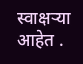स्वाक्षऱ्या आहेत .